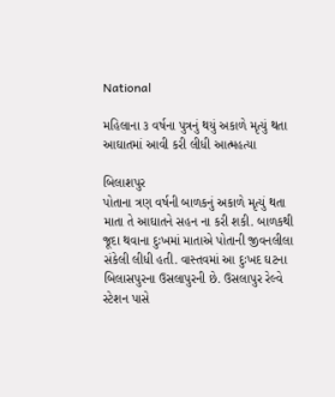National

મહિલાના ૩ વર્ષના પુત્રનું થયું અકાળે મૃત્યું થતા આઘાતમાં આવી કરી લીધી આત્મહત્યા

બિલાશપુર
પોતાના ત્રણ વર્ષની બાળકનું અકાળે મૃત્યું થતા માતા તે આઘાતને સહન ના કરી શકી. બાળકથી જૂદા થવાના દુઃખમાં માતાએ પોતાની જીવનલીલા સંકેલી લીધી હતી. વાસ્તવમાં આ દુઃખદ ઘટના બિલાસપુરના ઉસલાપુરની છે. ઉસલાપુર રેલ્વે સ્ટેશન પાસે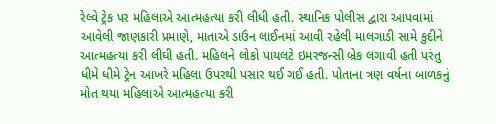રેલ્વે ટ્રેક પર મહિલાએ આત્મહત્યા કરી લીધી હતી. સ્થાનિક પોલીસ દ્વારા આપવામાં આવેલી જાણકારી પ્રમાણે, માતાએ ડાઉન લાઈનમાં આવી રહેલી માલગાડી સામે કુદીને આત્મહત્યા કરી લીઘી હતી. મહિલને લોકો પાયલટે ઇમરજન્સી બ્રેક લગાવી હતી પરંતુ ધીમે ધીમે ટ્રેન આખરે મહિલા ઉપરથી પસાર થઈ ગઈ હતી. પોતાના ત્રણ વર્ષના બાળકનું મોત થયા મહિલાએ આત્મહત્યા કરી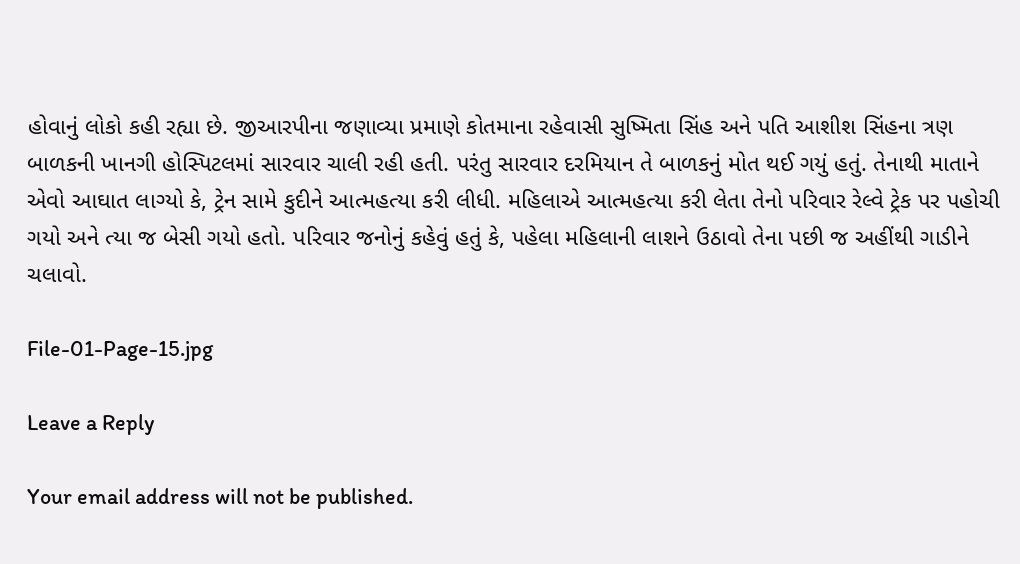હોવાનું લોકો કહી રહ્યા છે. જીઆરપીના જણાવ્યા પ્રમાણે કોતમાના રહેવાસી સુષ્મિતા સિંહ અને પતિ આશીશ સિંહના ત્રણ બાળકની ખાનગી હોસ્પિટલમાં સારવાર ચાલી રહી હતી. પરંતુ સારવાર દરમિયાન તે બાળકનું મોત થઈ ગયું હતું. તેનાથી માતાને એવો આઘાત લાગ્યો કે, ટ્રેન સામે કુદીને આત્મહત્યા કરી લીધી. મહિલાએ આત્મહત્યા કરી લેતા તેનો પરિવાર રેલ્વે ટ્રેક પર પહોચી ગયો અને ત્યા જ બેસી ગયો હતો. પરિવાર જનોનું કહેવું હતું કે, પહેલા મહિલાની લાશને ઉઠાવો તેના પછી જ અહીંથી ગાડીને ચલાવો.

File-01-Page-15.jpg

Leave a Reply

Your email address will not be published.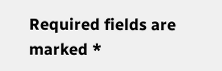Required fields are marked *